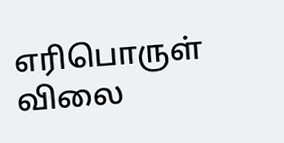எரிபொருள் விலை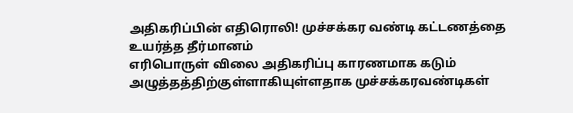அதிகரிப்பின் எதிரொலி! முச்சக்கர வண்டி கட்டணத்தை உயர்த்த தீர்மானம்
எரிபொருள் விலை அதிகரிப்பு காரணமாக கடும் அழுத்தத்திற்குள்ளாகியுள்ளதாக முச்சக்கரவண்டிகள்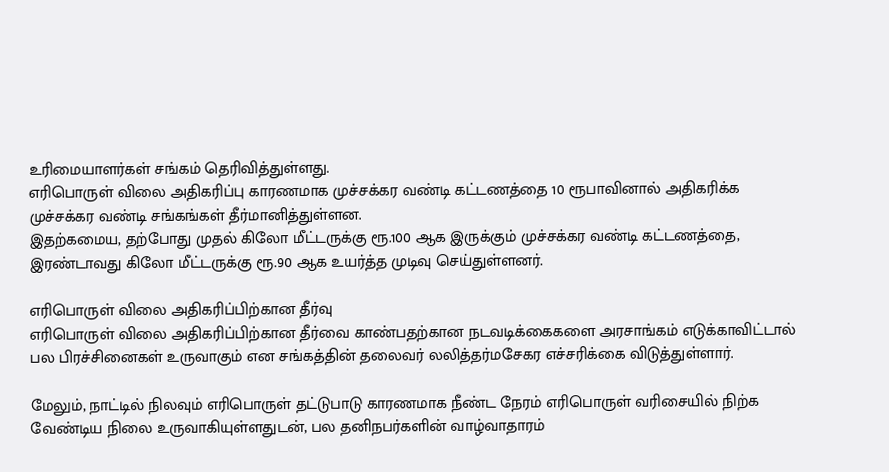உரிமையாளர்கள் சங்கம் தெரிவித்துள்ளது.
எரிபொருள் விலை அதிகரிப்பு காரணமாக முச்சக்கர வண்டி கட்டணத்தை 10 ரூபாவினால் அதிகரிக்க முச்சக்கர வண்டி சங்கங்கள் தீர்மானித்துள்ளன.
இதற்கமைய, தற்போது முதல் கிலோ மீட்டருக்கு ரூ.100 ஆக இருக்கும் முச்சக்கர வண்டி கட்டணத்தை, இரண்டாவது கிலோ மீட்டருக்கு ரூ.90 ஆக உயர்த்த முடிவு செய்துள்ளனர்.

எரிபொருள் விலை அதிகரிப்பிற்கான தீர்வு
எரிபொருள் விலை அதிகரிப்பிற்கான தீர்வை காண்பதற்கான நடவடிக்கைகளை அரசாங்கம் எடுக்காவிட்டால் பல பிரச்சினைகள் உருவாகும் என சங்கத்தின் தலைவர் லலித்தர்மசேகர எச்சரிக்கை விடுத்துள்ளார்.

மேலும், நாட்டில் நிலவும் எரிபொருள் தட்டுபாடு காரணமாக நீண்ட நேரம் எரிபொருள் வரிசையில் நிற்க வேண்டிய நிலை உருவாகியுள்ளதுடன், பல தனிநபர்களின் வாழ்வாதாரம்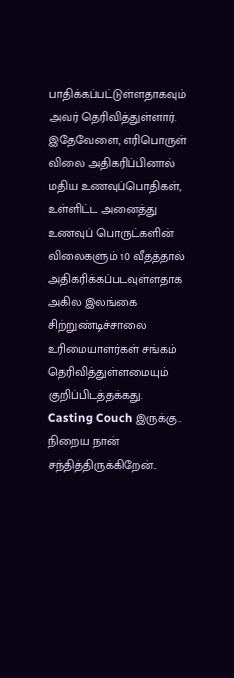பாதிக்கப்பட்டுள்ளதாகவும் அவர் தெரிவித்துள்ளார்.
இதேவேளை, எரிபொருள் விலை அதிகரிப்பினால் மதிய உணவுப்பொதிகள், உள்ளிட்ட அனைத்து உணவுப் பொருட்களின் விலைகளும் 10 வீதத்தால் அதிகரிக்கப்படவுள்ளதாக அகில இலங்கை சிற்றுண்டிச்சாலை உரிமையாளர்கள் சங்கம் தெரிவித்துள்ளமையும் குறிப்பிடத்தக்கது.
Casting Couch இருக்கு.. நிறைய நான் சந்தித்திருக்கிறேன்..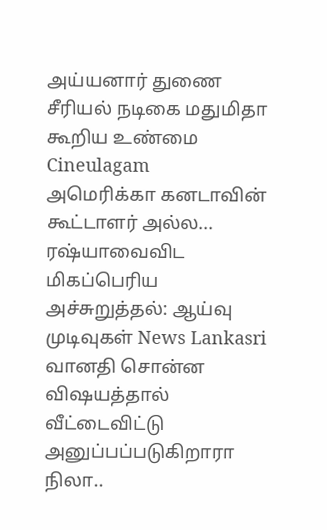அய்யனார் துணை சீரியல் நடிகை மதுமிதா கூறிய உண்மை Cineulagam
அமெரிக்கா கனடாவின் கூட்டாளர் அல்ல... ரஷ்யாவைவிட மிகப்பெரிய அச்சுறுத்தல்: ஆய்வு முடிவுகள் News Lankasri
வானதி சொன்ன விஷயத்தால் வீட்டைவிட்டு அனுப்பப்படுகிறாரா நிலா..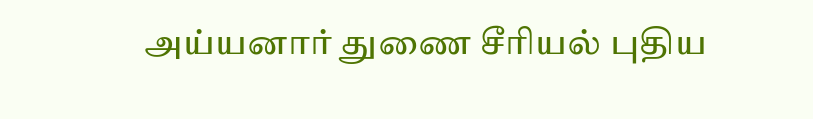அய்யனார் துணை சீரியல் புதிய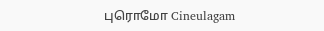புரொமோ Cineulagam